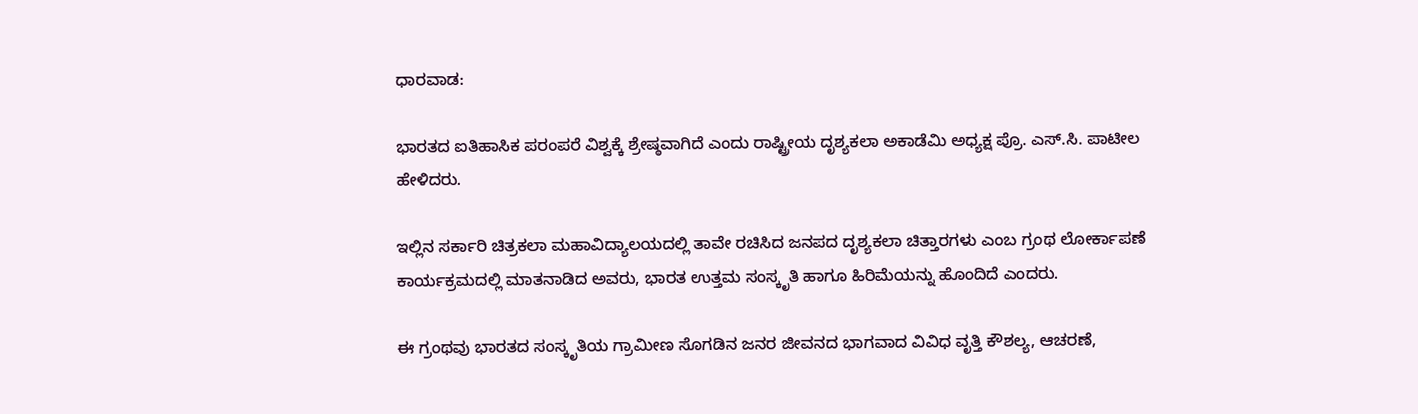ಧಾರವಾಡ:

ಭಾರತದ ಐತಿಹಾಸಿಕ ಪರಂಪರೆ ವಿಶ್ವಕ್ಕೆ ಶ್ರೇಷ್ಠವಾಗಿದೆ ಎಂದು ರಾಷ್ಟ್ರೀಯ ದೃಶ್ಯಕಲಾ ಅಕಾಡೆಮಿ ಅಧ್ಯಕ್ಷ ಪ್ರೊ. ಎಸ್‌.ಸಿ. ಪಾಟೀಲ ಹೇಳಿದರು.

ಇಲ್ಲಿನ ಸರ್ಕಾರಿ ಚಿತ್ರಕಲಾ ಮಹಾವಿದ್ಯಾಲಯದಲ್ಲಿ ತಾವೇ ರಚಿಸಿದ ಜನಪದ ದೃಶ್ಯಕಲಾ ಚಿತ್ತಾರಗಳು ಎಂಬ ಗ್ರಂಥ ಲೋರ್ಕಾಪಣೆ ಕಾರ್ಯಕ್ರಮದಲ್ಲಿ ಮಾತನಾಡಿದ ಅವರು, ಭಾರತ ಉತ್ತಮ ಸಂಸ್ಕೃತಿ ಹಾಗೂ ಹಿರಿಮೆಯನ್ನು ಹೊಂದಿದೆ ಎಂದರು.

ಈ ಗ್ರಂಥವು ಭಾರತದ ಸಂಸ್ಕೃತಿಯ ಗ್ರಾಮೀಣ ಸೊಗಡಿನ ಜನರ ಜೀವನದ ಭಾಗವಾದ ವಿವಿಧ ವೃತ್ತಿ ಕೌಶಲ್ಯ, ಆಚರಣೆ,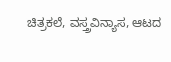ಚಿತ್ರಕಲೆ, ವಸ್ತ್ರವಿನ್ಯಾಸ, ಆಟದ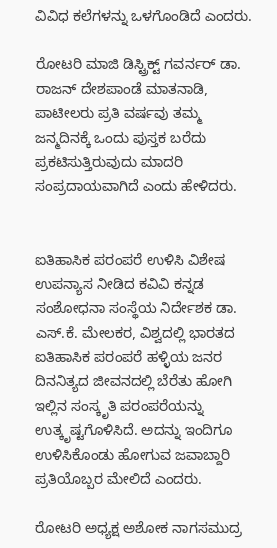ವಿವಿಧ ಕಲೆಗಳನ್ನು ಒಳಗೊಂಡಿದೆ ಎಂದರು.

ರೋಟರಿ ಮಾಜಿ ಡಿಸ್ಟ್ರಿಕ್ಟ್ ಗವರ್ನರ್ ಡಾ. ರಾಜನ್ ದೇಶಪಾಂಡೆ ಮಾತನಾಡಿ, ಪಾಟೀಲರು ಪ್ರತಿ ವರ್ಷವು ತಮ್ಮ ಜನ್ಮದಿನಕ್ಕೆ ಒಂದು ಪುಸ್ತಕ ಬರೆದು ಪ್ರಕಟಿಸುತ್ತಿರುವುದು ಮಾದರಿ ಸಂಪ್ರದಾಯವಾಗಿದೆ ಎಂದು ಹೇಳಿದರು.


ಐತಿಹಾಸಿಕ ಪರಂಪರೆ ಉಳಿಸಿ ವಿಶೇಷ ಉಪನ್ಯಾಸ ನೀಡಿದ ಕವಿವಿ ಕನ್ನಡ ಸಂಶೋಧನಾ ಸಂಸ್ಥೆಯ ನಿರ್ದೇಶಕ ಡಾ. ಎಸ್‌.ಕೆ. ಮೇಲಕರ, ವಿಶ್ವದಲ್ಲಿ ಭಾರತದ ಐತಿಹಾಸಿಕ ಪರಂಪರೆ ಹಳ್ಳಿಯ ಜನರ ದಿನನಿತ್ಯದ ಜೀವನದಲ್ಲಿ ಬೆರೆತು ಹೋಗಿ ಇಲ್ಲಿನ ಸಂಸ್ಕೃತಿ ಪರಂಪರೆಯನ್ನು ಉತ್ಕೃಷ್ಟಗೊಳಿಸಿದೆ. ಅದನ್ನು ಇಂದಿಗೂ ಉಳಿಸಿಕೊಂಡು ಹೋಗುವ ಜವಾಬ್ದಾರಿ ಪ್ರತಿಯೊಬ್ಬರ ಮೇಲಿದೆ ಎಂದರು.

ರೋಟರಿ ಅಧ್ಯಕ್ಷ ಅಶೋಕ ನಾಗಸಮುದ್ರ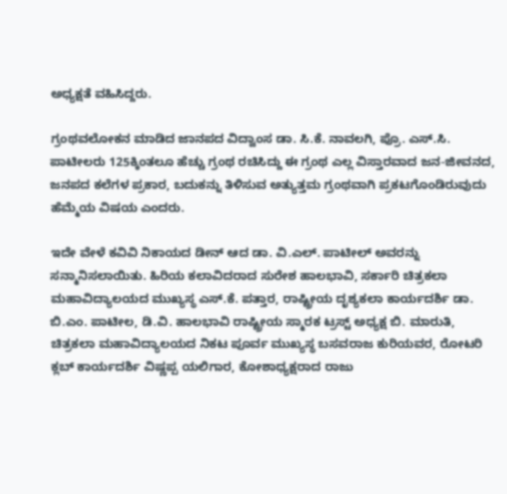ಅಧ್ಯಕ್ಷತೆ ವಹಿಸಿದ್ದರು.

ಗ್ರಂಥವಲೋಕನ ಮಾಡಿದ ಜಾನಪದ ವಿದ್ವಾಂಸ ಡಾ. ಸಿ.ಕೆ. ನಾವಲಗಿ, ಪ್ರೊ. ಎಸ್‌.ಸಿ. ಪಾಟೀಲರು 125ಕ್ಕಿಂತಲೂ ಹೆಚ್ಚು ಗ್ರಂಥ ರಚಿಸಿದ್ದು ಈ ಗ್ರಂಥ ಎಲ್ಲ ವಿಸ್ತಾರವಾದ ಜನ-ಜೀವನದ, ಜನಪದ ಕಲೆಗಳ ಪ್ರಕಾರ, ಬದುಕನ್ನು ತಿಳಿಸುವ ಅತ್ಯುತ್ತಮ ಗ್ರಂಥವಾಗಿ ಪ್ರಕಟಗೊಂಡಿರುವುದು ಹೆಮ್ಮೆಯ ವಿಷಯ ಎಂದರು.

ಇದೇ ವೇಳೆ ಕವಿವಿ ನಿಕಾಯದ ಡೀನ್ ಆದ ಡಾ. ವಿ.ಎಲ್. ಪಾಟೀಲ್ ಅವರನ್ನು ಸನ್ಮಾನಿಸಲಾಯಿತು. ಹಿರಿಯ ಕಲಾವಿದರಾದ ಸುರೇಶ ಹಾಲಭಾವಿ, ಸರ್ಕಾರಿ ಚಿತ್ರಕಲಾ ಮಹಾವಿದ್ಯಾಲಯದ ಮುಖ್ಯಸ್ಥ ಎಸ್‌.ಕೆ. ಪತ್ತಾರ, ರಾಷ್ಟ್ರೀಯ ದೃಶ್ಯಕಲಾ ಕಾರ್ಯದರ್ಶಿ ಡಾ. ಬಿ.ಎಂ. ಪಾಟೀಲ, ಡಿ.ವಿ. ಹಾಲಭಾವಿ ರಾಷ್ಟ್ರೀಯ ಸ್ಮಾರಕ ಟ್ರಸ್ಟ್ ಅಧ್ಯಕ್ಷ ಬಿ. ಮಾರುತಿ, ಚಿತ್ರಕಲಾ ಮಹಾವಿದ್ಯಾಲಯದ ನಿಕಟ ಪೂರ್ವ ಮುಖ್ಯಸ್ಥ ಬಸವರಾಜ ಕುರಿಯವರ, ರೋಟರಿ ಕ್ಲಬ್ ಕಾರ್ಯದರ್ಶಿ ವಿಷ್ಣಪ್ಪ ಯಲಿಗಾರ, ಕೋಶಾಧ್ಯಕ್ಷರಾದ ರಾಜು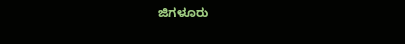ಜಿಗಳೂರು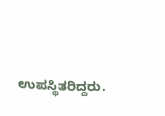ಉಪಸ್ಥಿತರಿದ್ದರು.